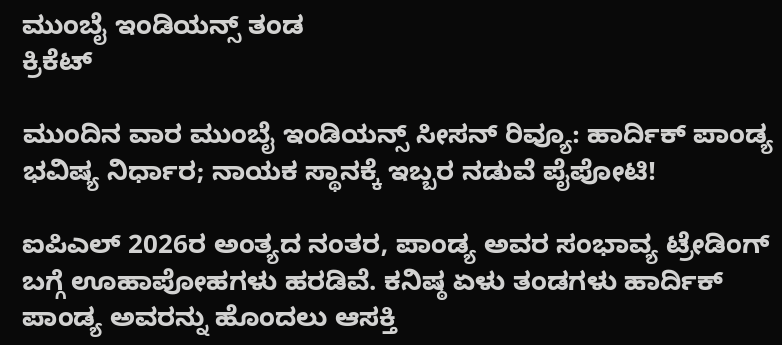ಮುಂಬೈ ಇಂಡಿಯನ್ಸ್ ತಂಡ
ಕ್ರಿಕೆಟ್

ಮುಂದಿನ ವಾರ ಮುಂಬೈ ಇಂಡಿಯನ್ಸ್ ಸೀಸನ್ ರಿವ್ಯೂ: ಹಾರ್ದಿಕ್ ಪಾಂಡ್ಯ ಭವಿಷ್ಯ ನಿರ್ಧಾರ; ನಾಯಕ ಸ್ಥಾನಕ್ಕೆ ಇಬ್ಬರ ನಡುವೆ ಪೈಪೋಟಿ!

ಐಪಿಎಲ್ 2026ರ ಅಂತ್ಯದ ನಂತರ, ಪಾಂಡ್ಯ ಅವರ ಸಂಭಾವ್ಯ ಟ್ರೇಡಿಂಗ್ ಬಗ್ಗೆ ಊಹಾಪೋಹಗಳು ಹರಡಿವೆ. ಕನಿಷ್ಠ ಏಳು ತಂಡಗಳು ಹಾರ್ದಿಕ್ ಪಾಂಡ್ಯ ಅವರನ್ನು ಹೊಂದಲು ಆಸಕ್ತಿ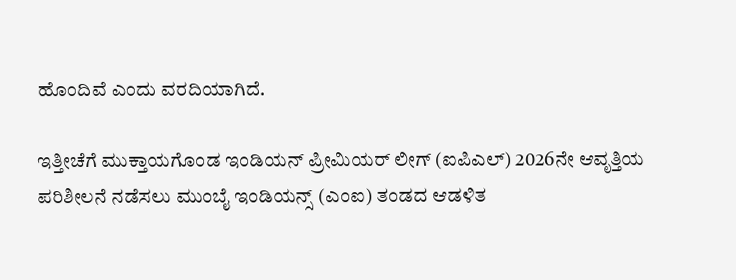ಹೊಂದಿವೆ ಎಂದು ವರದಿಯಾಗಿದೆ.

ಇತ್ತೀಚೆಗೆ ಮುಕ್ತಾಯಗೊಂಡ ಇಂಡಿಯನ್ ಪ್ರೀಮಿಯರ್ ಲೀಗ್ (ಐಪಿಎಲ್) 2026ನೇ ಆವೃತ್ತಿಯ ಪರಿಶೀಲನೆ ನಡೆಸಲು ಮುಂಬೈ ಇಂಡಿಯನ್ಸ್ (ಎಂಐ) ತಂಡದ ಆಡಳಿತ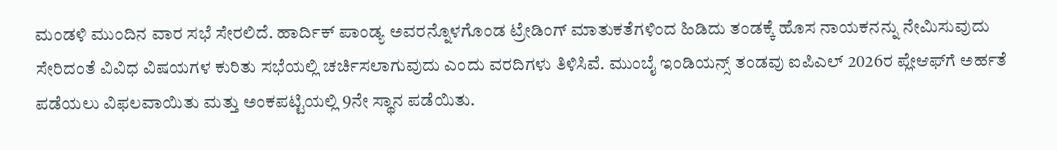ಮಂಡಳಿ ಮುಂದಿನ ವಾರ ಸಭೆ ಸೇರಲಿದೆ. ಹಾರ್ದಿಕ್ ಪಾಂಡ್ಯ ಅವರನ್ನೊಳಗೊಂಡ ಟ್ರೇಡಿಂಗ್ ಮಾತುಕತೆಗಳಿಂದ ಹಿಡಿದು ತಂಡಕ್ಕೆ ಹೊಸ ನಾಯಕನನ್ನು ನೇಮಿಸುವುದು ಸೇರಿದಂತೆ ವಿವಿಧ ವಿಷಯಗಳ ಕುರಿತು ಸಭೆಯಲ್ಲಿ ಚರ್ಚಿಸಲಾಗುವುದು ಎಂದು ವರದಿಗಳು ತಿಳಿಸಿವೆ. ಮುಂಬೈ ಇಂಡಿಯನ್ಸ್ ತಂಡವು ಐಪಿಎಲ್ 2026ರ ಪ್ಲೇಆಫ್‌ಗೆ ಅರ್ಹತೆ ಪಡೆಯಲು ವಿಫಲವಾಯಿತು ಮತ್ತು ಅಂಕಪಟ್ಟಿಯಲ್ಲಿ 9ನೇ ಸ್ಥಾನ ಪಡೆಯಿತು.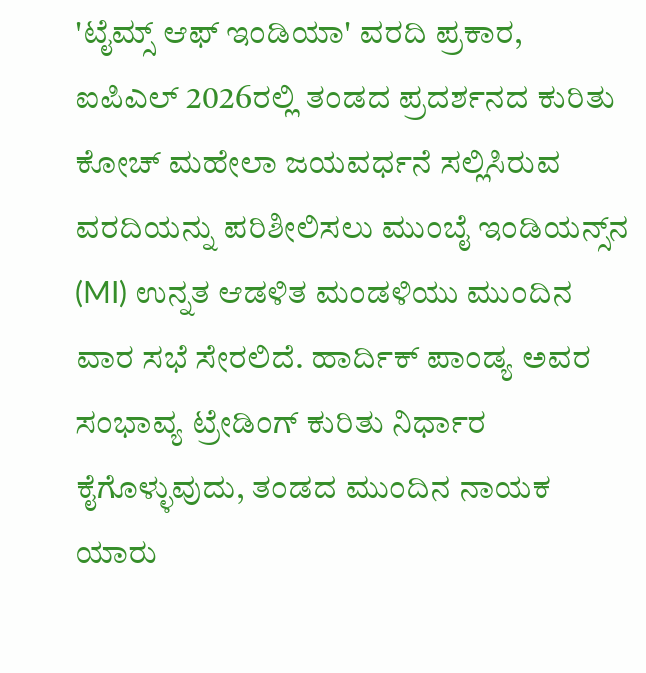'ಟೈಮ್ಸ್ ಆಫ್ ಇಂಡಿಯಾ' ವರದಿ ಪ್ರಕಾರ, ಐಪಿಎಲ್ 2026ರಲ್ಲಿ ತಂಡದ ಪ್ರದರ್ಶನದ ಕುರಿತು ಕೋಚ್ ಮಹೇಲಾ ಜಯವರ್ಧನೆ ಸಲ್ಲಿಸಿರುವ ವರದಿಯನ್ನು ಪರಿಶೀಲಿಸಲು ಮುಂಬೈ ಇಂಡಿಯನ್ಸ್‌ನ (MI) ಉನ್ನತ ಆಡಳಿತ ಮಂಡಳಿಯು ಮುಂದಿನ ವಾರ ಸಭೆ ಸೇರಲಿದೆ. ಹಾರ್ದಿಕ್ ಪಾಂಡ್ಯ ಅವರ ಸಂಭಾವ್ಯ ಟ್ರೇಡಿಂಗ್ ಕುರಿತು ನಿರ್ಧಾರ ಕೈಗೊಳ್ಳುವುದು, ತಂಡದ ಮುಂದಿನ ನಾಯಕ ಯಾರು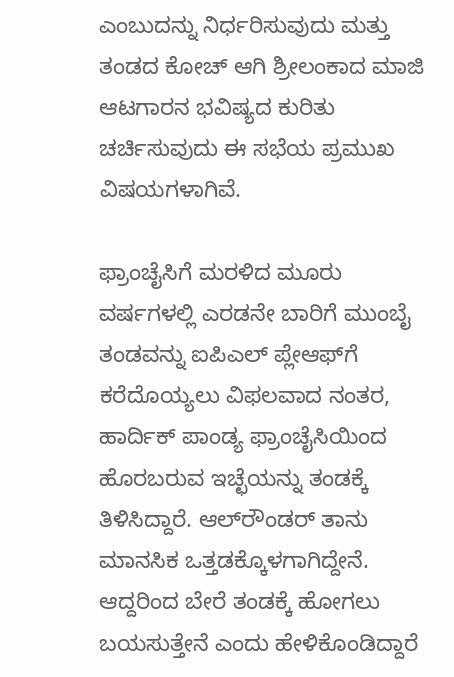ಎಂಬುದನ್ನು ನಿರ್ಧರಿಸುವುದು ಮತ್ತು ತಂಡದ ಕೋಚ್ ಆಗಿ ಶ್ರೀಲಂಕಾದ ಮಾಜಿ ಆಟಗಾರನ ಭವಿಷ್ಯದ ಕುರಿತು ಚರ್ಚಿಸುವುದು ಈ ಸಭೆಯ ಪ್ರಮುಖ ವಿಷಯಗಳಾಗಿವೆ.

ಫ್ರಾಂಚೈಸಿಗೆ ಮರಳಿದ ಮೂರು ವರ್ಷಗಳಲ್ಲಿ ಎರಡನೇ ಬಾರಿಗೆ ಮುಂಬೈ ತಂಡವನ್ನು ಐಪಿಎಲ್ ಪ್ಲೇಆಫ್‌ಗೆ ಕರೆದೊಯ್ಯಲು ವಿಫಲವಾದ ನಂತರ, ಹಾರ್ದಿಕ್ ಪಾಂಡ್ಯ ಫ್ರಾಂಚೈಸಿಯಿಂದ ಹೊರಬರುವ ಇಚ್ಛೆಯನ್ನು ತಂಡಕ್ಕೆ ತಿಳಿಸಿದ್ದಾರೆ. ಆಲ್‌ರೌಂಡರ್ ತಾನು ಮಾನಸಿಕ ಒತ್ತಡಕ್ಕೊಳಗಾಗಿದ್ದೇನೆ. ಆದ್ದರಿಂದ ಬೇರೆ ತಂಡಕ್ಕೆ ಹೋಗಲು ಬಯಸುತ್ತೇನೆ ಎಂದು ಹೇಳಿಕೊಂಡಿದ್ದಾರೆ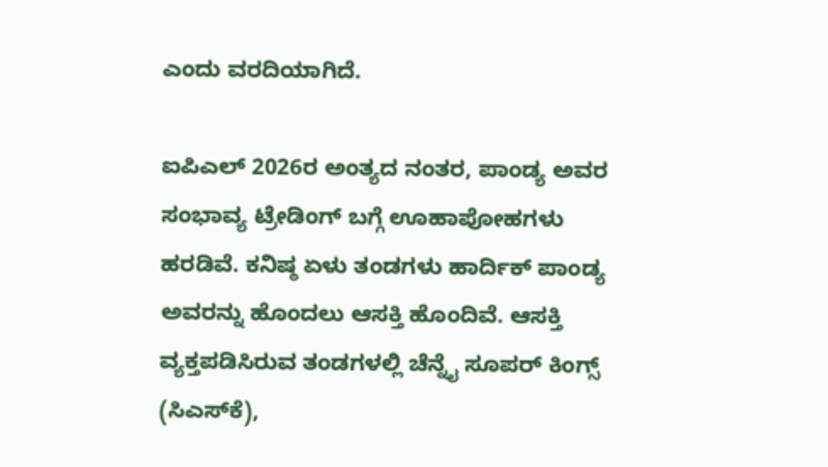ಎಂದು ವರದಿಯಾಗಿದೆ.

ಐಪಿಎಲ್ 2026ರ ಅಂತ್ಯದ ನಂತರ, ಪಾಂಡ್ಯ ಅವರ ಸಂಭಾವ್ಯ ಟ್ರೇಡಿಂಗ್ ಬಗ್ಗೆ ಊಹಾಪೋಹಗಳು ಹರಡಿವೆ. ಕನಿಷ್ಠ ಏಳು ತಂಡಗಳು ಹಾರ್ದಿಕ್ ಪಾಂಡ್ಯ ಅವರನ್ನು ಹೊಂದಲು ಆಸಕ್ತಿ ಹೊಂದಿವೆ. ಆಸಕ್ತಿ ವ್ಯಕ್ತಪಡಿಸಿರುವ ತಂಡಗಳಲ್ಲಿ ಚೆನ್ನೈ ಸೂಪರ್ ಕಿಂಗ್ಸ್ (ಸಿಎಸ್‌ಕೆ),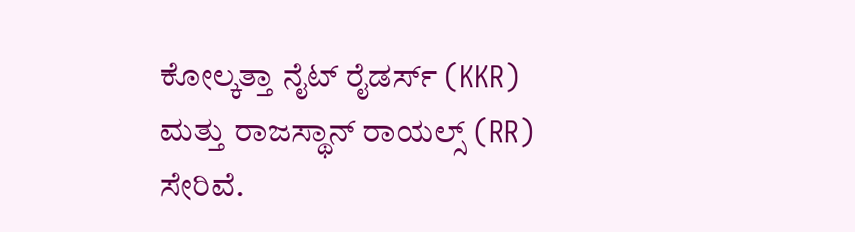ಕೋಲ್ಕತ್ತಾ ನೈಟ್ ರೈಡರ್ಸ್ (KKR) ಮತ್ತು ರಾಜಸ್ಥಾನ್ ರಾಯಲ್ಸ್ (RR) ಸೇರಿವೆ.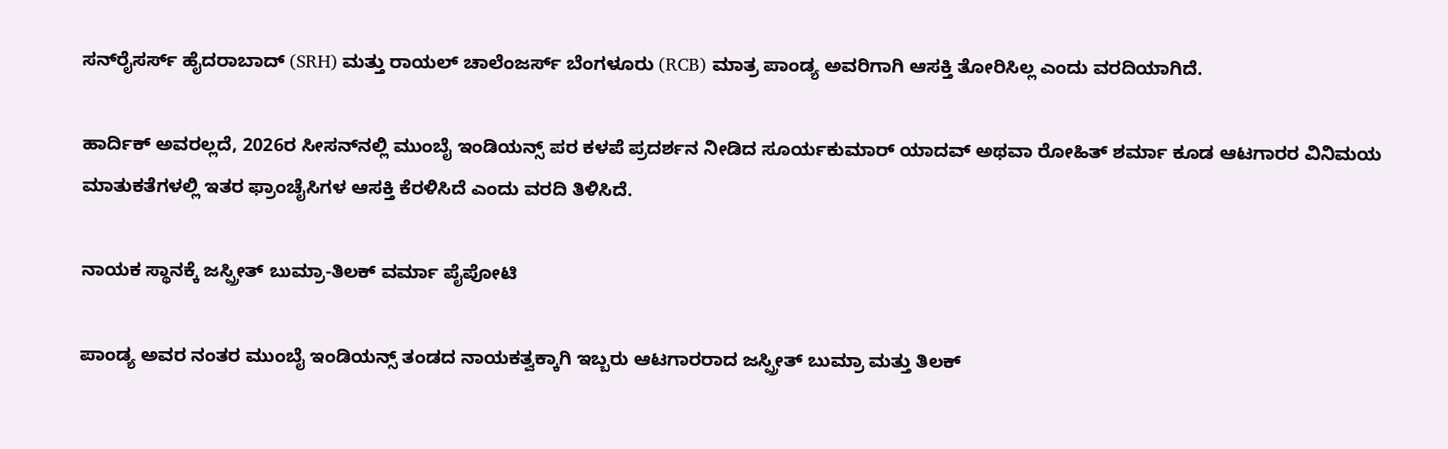ಸನ್‌ರೈಸರ್ಸ್ ಹೈದರಾಬಾದ್ (SRH) ಮತ್ತು ರಾಯಲ್ ಚಾಲೆಂಜರ್ಸ್ ಬೆಂಗಳೂರು (RCB) ಮಾತ್ರ ಪಾಂಡ್ಯ ಅವರಿಗಾಗಿ ಆಸಕ್ತಿ ತೋರಿಸಿಲ್ಲ ಎಂದು ವರದಿಯಾಗಿದೆ.

ಹಾರ್ದಿಕ್ ಅವರಲ್ಲದೆ, 2026ರ ಸೀಸನ್‌ನಲ್ಲಿ ಮುಂಬೈ ಇಂಡಿಯನ್ಸ್ ಪರ ಕಳಪೆ ಪ್ರದರ್ಶನ ನೀಡಿದ ಸೂರ್ಯಕುಮಾರ್ ಯಾದವ್ ಅಥವಾ ರೋಹಿತ್ ಶರ್ಮಾ ಕೂಡ ಆಟಗಾರರ ವಿನಿಮಯ ಮಾತುಕತೆಗಳಲ್ಲಿ ಇತರ ಫ್ರಾಂಚೈಸಿಗಳ ಆಸಕ್ತಿ ಕೆರಳಿಸಿದೆ ಎಂದು ವರದಿ ತಿಳಿಸಿದೆ.

ನಾಯಕ ಸ್ಥಾನಕ್ಕೆ ಜಸ್ಪ್ರೀತ್ ಬುಮ್ರಾ-ತಿಲಕ್ ವರ್ಮಾ ಪೈಪೋಟಿ

ಪಾಂಡ್ಯ ಅವರ ನಂತರ ಮುಂಬೈ ಇಂಡಿಯನ್ಸ್ ತಂಡದ ನಾಯಕತ್ವಕ್ಕಾಗಿ ಇಬ್ಬರು ಆಟಗಾರರಾದ ಜಸ್ಪ್ರೀತ್ ಬುಮ್ರಾ ಮತ್ತು ತಿಲಕ್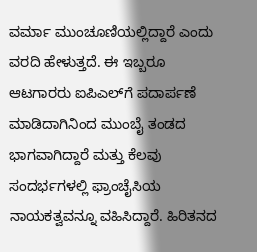ವರ್ಮಾ ಮುಂಚೂಣಿಯಲ್ಲಿದ್ದಾರೆ ಎಂದು ವರದಿ ಹೇಳುತ್ತದೆ. ಈ ಇಬ್ಬರೂ ಆಟಗಾರರು ಐಪಿಎಲ್‌ಗೆ ಪದಾರ್ಪಣೆ ಮಾಡಿದಾಗಿನಿಂದ ಮುಂಬೈ ತಂಡದ ಭಾಗವಾಗಿದ್ದಾರೆ ಮತ್ತು ಕೆಲವು ಸಂದರ್ಭಗಳಲ್ಲಿ ಫ್ರಾಂಚೈಸಿಯ ನಾಯಕತ್ವವನ್ನೂ ವಹಿಸಿದ್ದಾರೆ. ಹಿರಿತನದ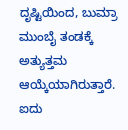ದೃಷ್ಟಿಯಿಂದ, ಬುಮ್ರಾ ಮುಂಬೈ ತಂಡಕ್ಕೆ ಅತ್ಯುತ್ತಮ ಆಯ್ಕೆಯಾಗಿರುತ್ತಾರೆ. ಐದು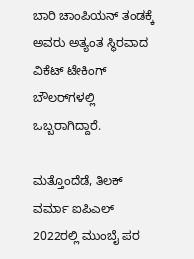ಬಾರಿ ಚಾಂಪಿಯನ್‌ ತಂಡಕ್ಕೆ ಅವರು ಅತ್ಯಂತ ಸ್ಥಿರವಾದ ವಿಕೆಟ್ ಟೇಕಿಂಗ್ ಬೌಲರ್‌ಗಳಲ್ಲಿ ಒಬ್ಬರಾಗಿದ್ದಾರೆ.

ಮತ್ತೊಂದೆಡೆ, ತಿಲಕ್ ವರ್ಮಾ ಐಪಿಎಲ್ 2022ರಲ್ಲಿ ಮುಂಬೈ ಪರ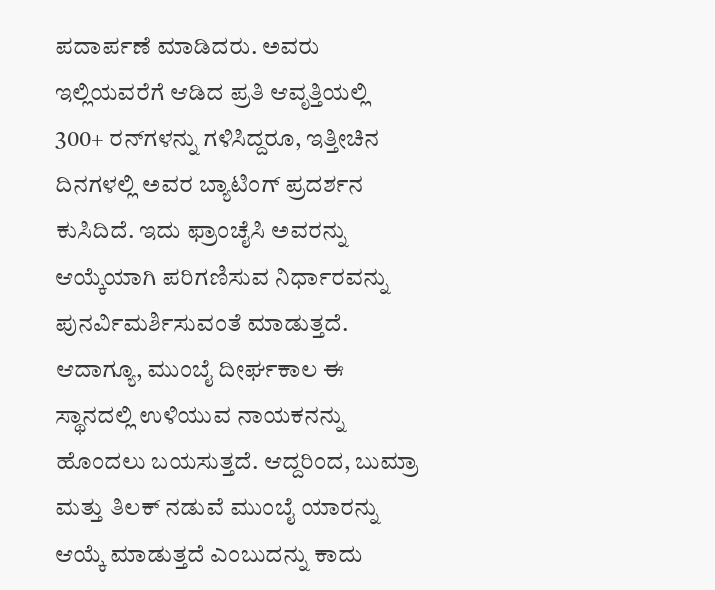ಪದಾರ್ಪಣೆ ಮಾಡಿದರು. ಅವರು ಇಲ್ಲಿಯವರೆಗೆ ಆಡಿದ ಪ್ರತಿ ಆವೃತ್ತಿಯಲ್ಲಿ 300+ ರನ್‌ಗಳನ್ನು ಗಳಿಸಿದ್ದರೂ, ಇತ್ತೀಚಿನ ದಿನಗಳಲ್ಲಿ ಅವರ ಬ್ಯಾಟಿಂಗ್ ಪ್ರದರ್ಶನ ಕುಸಿದಿದೆ. ಇದು ಫ್ರಾಂಚೈಸಿ ಅವರನ್ನು ಆಯ್ಕೆಯಾಗಿ ಪರಿಗಣಿಸುವ ನಿರ್ಧಾರವನ್ನು ಪುನರ್ವಿಮರ್ಶಿಸುವಂತೆ ಮಾಡುತ್ತದೆ. ಆದಾಗ್ಯೂ, ಮುಂಬೈ ದೀರ್ಘಕಾಲ ಈ ಸ್ಥಾನದಲ್ಲಿ ಉಳಿಯುವ ನಾಯಕನನ್ನು ಹೊಂದಲು ಬಯಸುತ್ತದೆ. ಆದ್ದರಿಂದ, ಬುಮ್ರಾ ಮತ್ತು ತಿಲಕ್ ನಡುವೆ ಮುಂಬೈ ಯಾರನ್ನು ಆಯ್ಕೆ ಮಾಡುತ್ತದೆ ಎಂಬುದನ್ನು ಕಾದು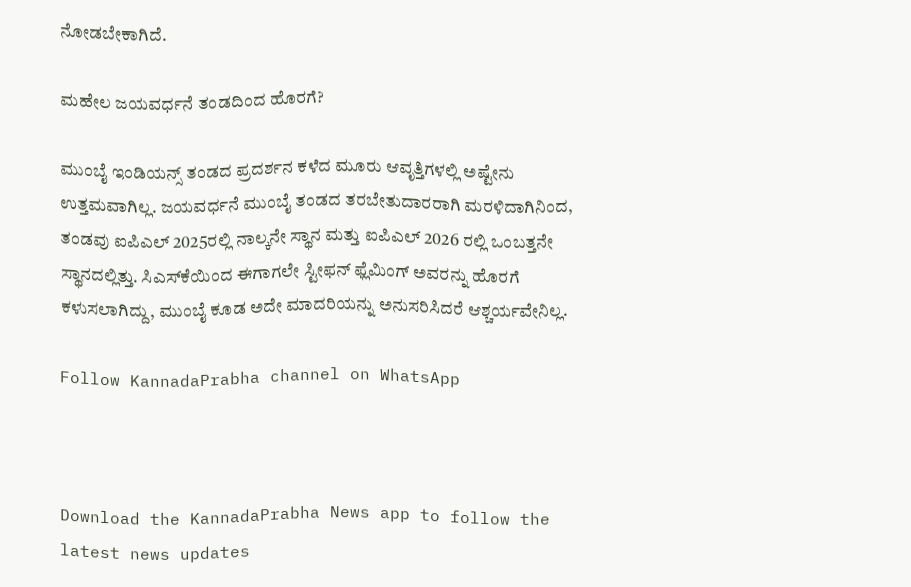ನೋಡಬೇಕಾಗಿದೆ.

ಮಹೇಲ ಜಯವರ್ಧನೆ ತಂಡದಿಂದ ಹೊರಗೆ?

ಮುಂಬೈ ಇಂಡಿಯನ್ಸ್ ತಂಡದ ಪ್ರದರ್ಶನ ಕಳೆದ ಮೂರು ಆವೃತ್ತಿಗಳಲ್ಲಿ ಅಷ್ಟೇನು ಉತ್ತಮವಾಗಿಲ್ಲ. ಜಯವರ್ಧನೆ ಮುಂಬೈ ತಂಡದ ತರಬೇತುದಾರರಾಗಿ ಮರಳಿದಾಗಿನಿಂದ, ತಂಡವು ಐಪಿಎಲ್ 2025ರಲ್ಲಿ ನಾಲ್ಕನೇ ಸ್ಥಾನ ಮತ್ತು ಐಪಿಎಲ್ 2026 ರಲ್ಲಿ ಒಂಬತ್ತನೇ ಸ್ಥಾನದಲ್ಲಿತ್ತು. ಸಿಎಸ್‌ಕೆಯಿಂದ ಈಗಾಗಲೇ ಸ್ಟೀಫನ್ ಫ್ಲೆಮಿಂಗ್ ಅವರನ್ನು ಹೊರಗೆ ಕಳುಸಲಾಗಿದ್ದು, ಮುಂಬೈ ಕೂಡ ಅದೇ ಮಾದರಿಯನ್ನು ಅನುಸರಿಸಿದರೆ ಆಶ್ಚರ್ಯವೇನಿಲ್ಲ.

Follow KannadaPrabha channel on WhatsApp



Download the KannadaPrabha News app to follow the latest news updates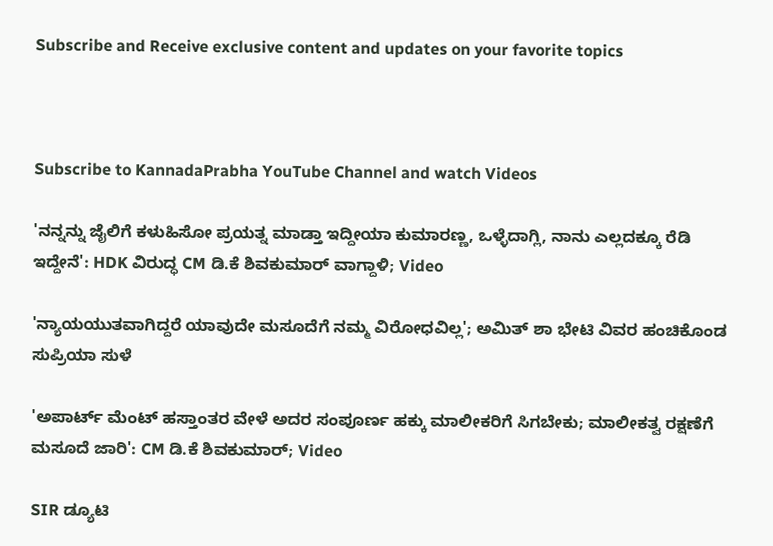Subscribe and Receive exclusive content and updates on your favorite topics



Subscribe to KannadaPrabha YouTube Channel and watch Videos

'ನನ್ನನ್ನು ಜೈಲಿಗೆ ಕಳುಹಿಸೋ ಪ್ರಯತ್ನ ಮಾಡ್ತಾ ಇದ್ದೀಯಾ ಕುಮಾರಣ್ಣ, ಒಳ್ಳೆದಾಗ್ಲಿ, ನಾನು ಎಲ್ಲದಕ್ಕೂ ರೆಡಿ ಇದ್ದೇನೆ': HDK ವಿರುದ್ಧ CM ಡಿ.ಕೆ ಶಿವಕುಮಾರ್ ವಾಗ್ದಾಳಿ; Video

'ನ್ಯಾಯಯುತವಾಗಿದ್ದರೆ ಯಾವುದೇ ಮಸೂದೆಗೆ ನಮ್ಮ ವಿರೋಧವಿಲ್ಲ'; ಅಮಿತ್ ಶಾ ಭೇಟಿ ವಿವರ ಹಂಚಿಕೊಂಡ ಸುಪ್ರಿಯಾ ಸುಳೆ

'ಅಪಾರ್ಟ್ ಮೆಂಟ್ ಹಸ್ತಾಂತರ ವೇಳೆ ಅದರ ಸಂಪೂರ್ಣ ಹಕ್ಕು ಮಾಲೀಕರಿಗೆ ಸಿಗಬೇಕು; ಮಾಲೀಕತ್ವ ರಕ್ಷಣೆಗೆ ಮಸೂದೆ ಜಾರಿ': CM ಡಿ.ಕೆ ಶಿವಕುಮಾರ್; Video

SIR ಡ್ಯೂಟಿ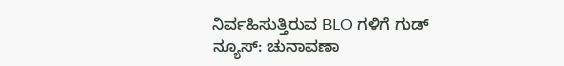ನಿರ್ವಹಿಸುತ್ತಿರುವ BLO ಗಳಿಗೆ ಗುಡ್ ನ್ಯೂಸ್: ಚುನಾವಣಾ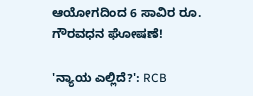ಆಯೋಗದಿಂದ 6 ಸಾವಿರ ರೂ. ಗೌರವಧನ ಘೋಷಣೆ!

'ನ್ಯಾಯ ಎಲ್ಲಿದೆ?': RCB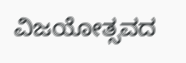ವಿಜಯೋತ್ಸವದ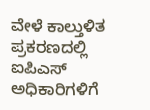ವೇಳೆ ಕಾಲ್ತುಳಿತ ಪ್ರಕರಣದಲ್ಲಿ ಐಪಿಎಸ್ ಅಧಿಕಾರಿಗಳಿಗೆ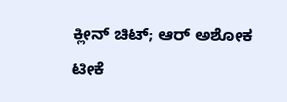ಕ್ಲೀನ್ ಚಿಟ್; ಆರ್ ಅಶೋಕ ಟೀಕೆ